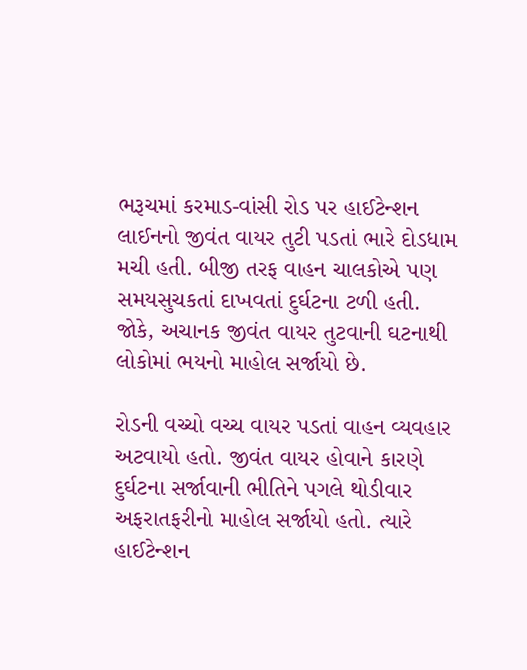ભરૂચમાં કરમાડ-વાંસી રોડ પર હાઈટેન્શન લાઈનનો જીવંત વાયર તુટી પડતાં ભારે દોડધામ મચી હતી. બીજી તરફ વાહન ચાલકોએ પણ સમયસુચકતાં દાખવતાં દુર્ઘટના ટળી હતી. જોકે, અચાનક જીવંત વાયર તુટવાની ઘટનાથી લોકોમાં ભયનો માહોલ સર્જાયો છે.

રોડની વચ્ચો વચ્ચ વાયર પડતાં વાહન વ્યવહાર અટવાયો હતો. જીવંત વાયર હોવાને કારણે દુર્ઘટના સર્જાવાની ભીતિને પગલે થોડીવાર અફરાતફરીનો માહોલ સર્જાયો હતો. ત્યારે હાઈટેન્શન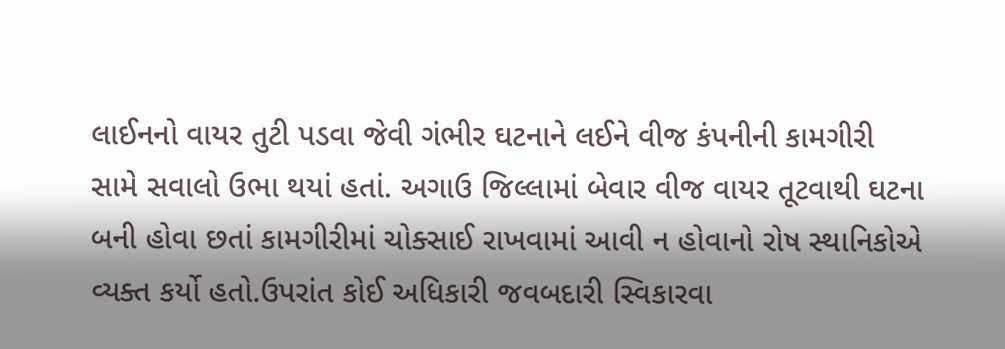લાઈનનો વાયર તુટી પડવા જેવી ગંભીર ઘટનાને લઈને વીજ કંપનીની કામગીરી સામે સવાલો ઉભા થયાં હતાં. અગાઉ જિલ્લામાં બેવાર વીજ વાયર તૂટવાથી ઘટના બની હોવા છતાં કામગીરીમાં ચોક્સાઈ રાખવામાં આવી ન હોવાનો રોષ સ્થાનિકોએ વ્યક્ત કર્યો હતો.ઉપરાંત કોઈ અધિકારી જવબદારી સ્વિકારવા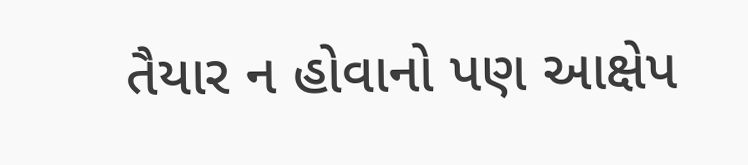તૈયાર ન હોવાનો પણ આક્ષેપ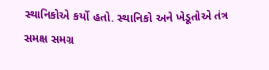સ્થાનિકોએ કર્યો હતો. સ્થાનિકો અને ખેડૂતોએ તંત્ર સમક્ષ સમગ્ર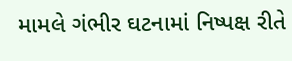મામલે ગંભીર ઘટનામાં નિષ્પક્ષ રીતે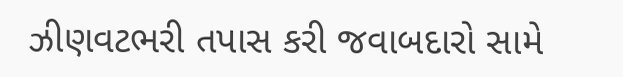ઝીણવટભરી તપાસ કરી જવાબદારો સામે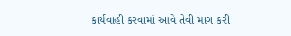કાર્યવાહી કરવામાં આવે તેવી માગ કરી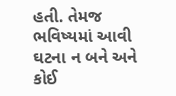હતી. તેમજ ભવિષ્યમાં આવી ઘટના ન બને અને કોઈ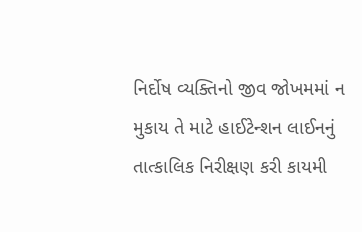નિર્દોષ વ્યક્તિનો જીવ જોખમમાં ન મુકાય તે માટે હાઈટેન્શન લાઈનનું તાત્કાલિક નિરીક્ષણ કરી કાયમી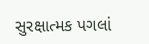સુરક્ષાત્મક પગલાં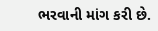ભરવાની માંગ કરી છે.